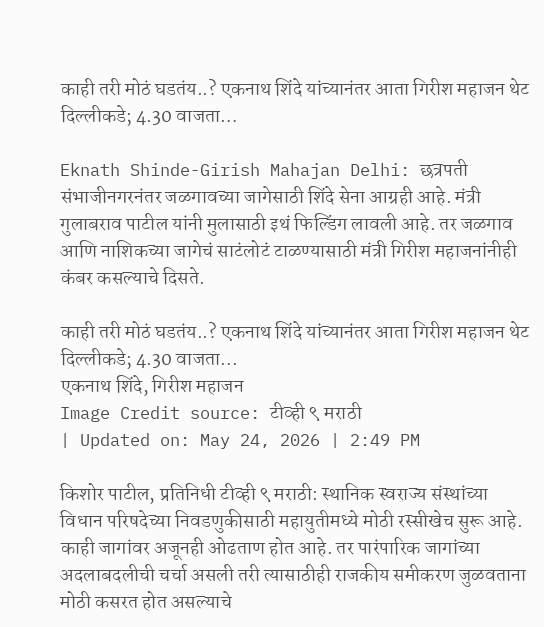काही तरी मोठं घडतंय..? एकनाथ शिंदे यांच्यानंतर आता गिरीश महाजन थेट दिल्लीकडे; 4.30 वाजता…

Eknath Shinde-Girish Mahajan Delhi: छत्रपती संभाजीनगरनंतर जळगावच्या जागेसाठी शिंदे सेना आग्रही आहे. मंत्री गुलाबराव पाटील यांनी मुलासाठी इथं फिल्डिंग लावली आहे. तर जळगाव आणि नाशिकच्या जागेचं साटंलोटं टाळण्यासाठी मंत्री गिरीश महाजनांनीही कंबर कसल्याचे दिसते.

काही तरी मोठं घडतंय..? एकनाथ शिंदे यांच्यानंतर आता गिरीश महाजन थेट दिल्लीकडे; 4.30 वाजता...
एकनाथ शिंदे, गिरीश महाजन
Image Credit source: टीव्ही ९ मराठी
| Updated on: May 24, 2026 | 2:49 PM

किशोर पाटील, प्रतिनिधी टीव्ही ९ मराठी: स्थानिक स्वराज्य संस्थांच्या विधान परिषदेच्या निवडणुकीसाठी महायुतीमध्ये मोठी रस्सीखेच सुरू आहे. काही जागांवर अजूनही ओढताण होत आहे. तर पारंपारिक जागांच्या अदलाबदलीची चर्चा असली तरी त्यासाठीही राजकीय समीकरण जुळवताना मोठी कसरत होत असल्याचे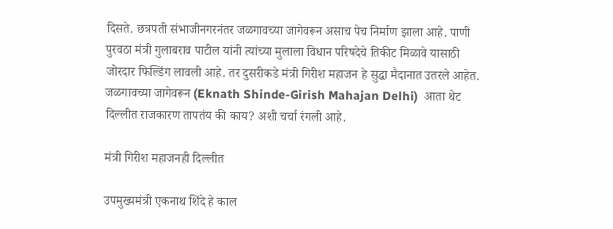दिसते. छत्रपती संभाजीनगरनंतर जळगावच्या जागेवरून असाच पेच निर्माण झाला आहे. पाणी पुरवठा मंत्री गुलाबराव पाटील यांनी त्यांच्या मुलाला विधान परिषदेचे तिकीट मिळावे यासाठी जोरदार फिल्डिंग लावली आहे. तर दुसरीकडे मंत्री गिरीश महाजन हे सुद्धा मैदानात उतरले आहेत. जळगावच्या जागेवरून (Eknath Shinde-Girish Mahajan Delhi)  आता थेट दिल्लीत राजकारण तापतंय की काय? अशी चर्चा रंगली आहे.

मंत्री गिरीश महाजनही दिल्लीत

उपमुख्यमंत्री एकनाथ शिंदे हे काल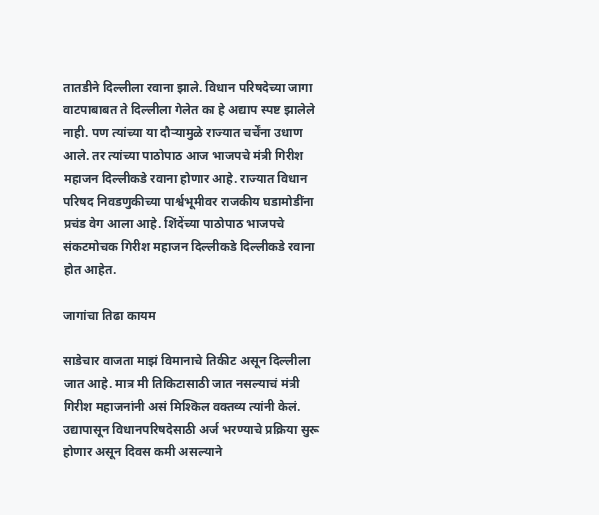तातडीने दिल्लीला रवाना झाले. विधान परिषदेच्या जागा वाटपाबाबत ते दिल्लीला गेलेत का हे अद्याप स्पष्ट झालेले नाही. पण त्यांच्या या दौऱ्यामुळे राज्यात चर्चेंना उधाण आले. तर त्यांच्या पाठोपाठ आज भाजपचे मंत्री गिरीश महाजन दिल्लीकडे रवाना होणार आहे. राज्यात विधान परिषद निवडणुकीच्या पार्श्वभूमीवर राजकीय घडामोडींना प्रचंड वेग आला आहे. शिंदेंच्या पाठोपाठ भाजपचे संकटमोचक गिरीश महाजन दिल्लीकडे दिल्लीकडे रवाना होत आहेत.

जागांचा तिढा कायम

साडेचार वाजता माझं विमानाचे तिकीट असून दिल्लीला जात आहे. मात्र मी तिकिटासाठी जात नसल्याचं मंत्री गिरीश महाजनांनी असं मिश्किल वक्तव्य त्यांनी केलं. उद्यापासून विधानपरिषदेसाठी अर्ज भरण्याचे प्रक्रिया सुरू होणार असून दिवस कमी असल्याने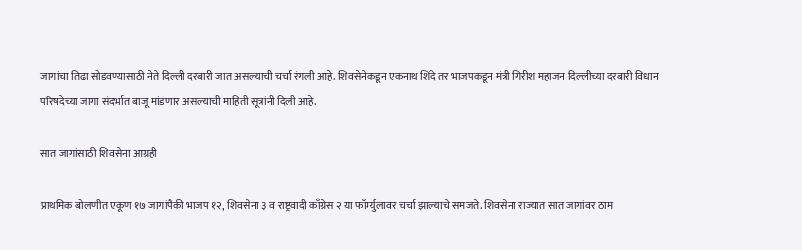जागांचा तिढा सोडवण्यासाठी नेते दिल्ली दरबारी जात असल्याची चर्चा रंगली आहे. शिवसेनेकडून एकनाथ शिंदे तर भाजपकडून मंत्री गिरीश महाजन दिल्लीच्या दरबारी विधान परिषदेच्या जागा संदर्भात बाजू मांडणार असल्याची माहिती सूत्रांनी दिली आहे.

सात जागांसाठी शिवसेना आग्रही

प्राथमिक बोलणीत एकूण १७ जागांपैकी भाजप १२, शिवसेना ३ व राष्ट्रवादी काँग्रेस २ या फॉर्म्युलावर चर्चा झाल्याचे समजते. शिवसेना राज्यात सात जागांवर ठाम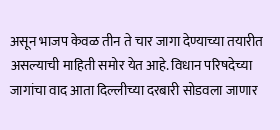असून भाजप केवळ तीन ते चार जागा देण्याच्या तयारीत असल्याची माहिती समोर येत आहे. विधान परिषदेच्या जागांचा वाद आता दिल्लीच्या दरबारी सोडवला जाणार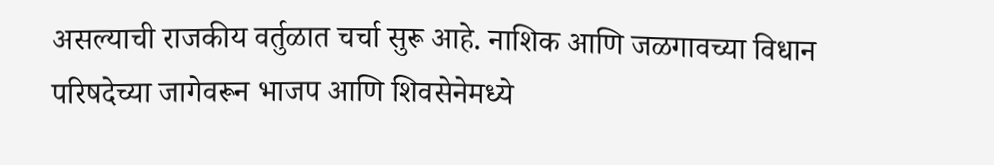असल्याची राजकीय वर्तुळात चर्चा सुरू आहे. नाशिक आणि जळगावच्या विधान परिषदेच्या जागेवरून भाजप आणि शिवसेनेमध्ये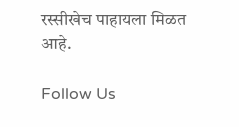रस्सीखेच पाहायला मिळत आहे.

Follow Us